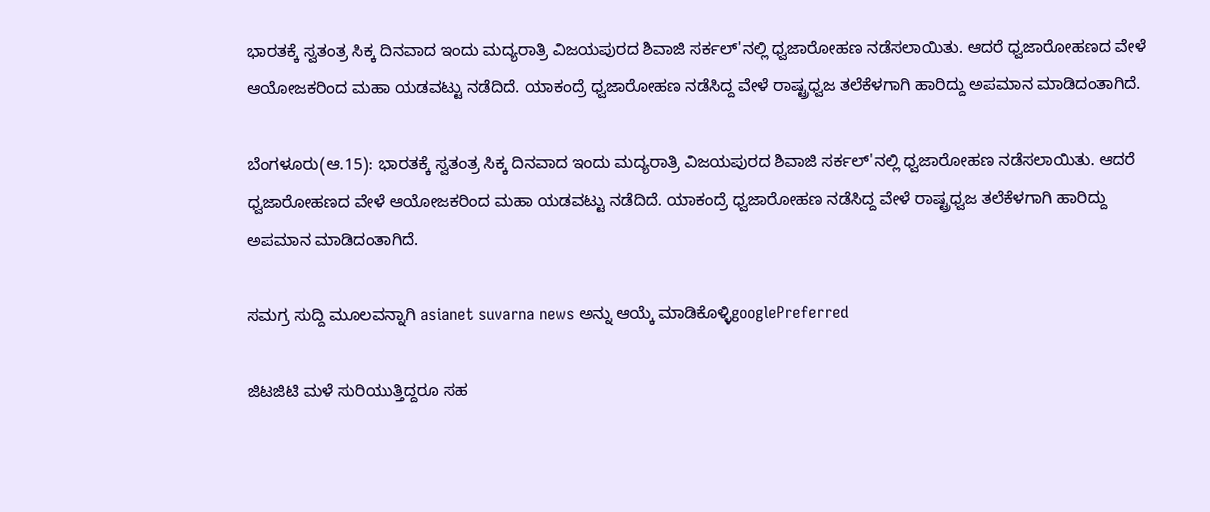ಭಾರತಕ್ಕೆ ಸ್ವತಂತ್ರ ಸಿಕ್ಕ ದಿನವಾದ ಇಂದು ಮದ್ಯರಾತ್ರಿ ವಿಜಯಪುರದ ಶಿವಾಜಿ ಸರ್ಕಲ್'ನಲ್ಲಿ ಧ್ವಜಾರೋಹಣ ನಡೆಸಲಾಯಿತು. ಆದರೆ ಧ್ವಜಾರೋಹಣದ ವೇಳೆ ಆಯೋಜಕರಿಂದ ಮಹಾ ಯಡವಟ್ಟು ನಡೆದಿದೆ. ಯಾಕಂದ್ರೆ ಧ್ವಜಾರೋಹಣ ನಡೆಸಿದ್ದ ವೇಳೆ ರಾಷ್ಟ್ರಧ್ವಜ ತಲೆಕೆಳಗಾಗಿ ಹಾರಿದ್ದು ಅಪಮಾನ ಮಾಡಿದಂತಾಗಿದೆ.

ಬೆಂಗಳೂರು(ಆ.15): ಭಾರತಕ್ಕೆ ಸ್ವತಂತ್ರ ಸಿಕ್ಕ ದಿನವಾದ ಇಂದು ಮದ್ಯರಾತ್ರಿ ವಿಜಯಪುರದ ಶಿವಾಜಿ ಸರ್ಕಲ್'ನಲ್ಲಿ ಧ್ವಜಾರೋಹಣ ನಡೆಸಲಾಯಿತು. ಆದರೆ ಧ್ವಜಾರೋಹಣದ ವೇಳೆ ಆಯೋಜಕರಿಂದ ಮಹಾ ಯಡವಟ್ಟು ನಡೆದಿದೆ. ಯಾಕಂದ್ರೆ ಧ್ವಜಾರೋಹಣ ನಡೆಸಿದ್ದ ವೇಳೆ ರಾಷ್ಟ್ರಧ್ವಜ ತಲೆಕೆಳಗಾಗಿ ಹಾರಿದ್ದು ಅಪಮಾನ ಮಾಡಿದಂತಾಗಿದೆ.

ಸಮಗ್ರ ಸುದ್ದಿ ಮೂಲವನ್ನಾಗಿ asianet suvarna news ಅನ್ನು ಆಯ್ಕೆ ಮಾಡಿಕೊಳ್ಳಿgooglePreferred

ಜಿಟಜಿಟಿ ಮಳೆ ಸುರಿಯುತ್ತಿದ್ದರೂ ಸಹ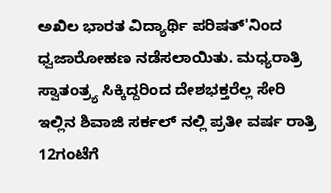ಅಖಿಲ ಭಾರತ ವಿದ್ಯಾರ್ಥಿ ಪರಿಷತ್'ನಿಂದ ಧ್ವಜಾರೋಹಣ ನಡೆಸಲಾಯಿತು. ಮಧ್ಯರಾತ್ರಿ ಸ್ವಾತಂತ್ರ್ಯ ಸಿಕ್ಕಿದ್ದರಿಂದ ದೇಶಭಕ್ತರೆಲ್ಲ ಸೇರಿ ಇಲ್ಲಿನ ಶಿವಾಜಿ ಸರ್ಕಲ್ ನಲ್ಲಿ ಪ್ರತೀ ವರ್ಷ ರಾತ್ರಿ 12ಗಂಟೆಗೆ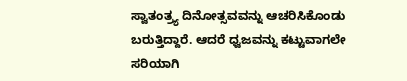ಸ್ವಾತಂತ್ರ್ಯ ದಿನೋತ್ಸವವನ್ನು ಆಚರಿಸಿಕೊಂಡು ಬರುತ್ತಿದ್ದಾರೆ. ಆದರೆ ಧ್ವಜವನ್ನು ಕಟ್ಟುವಾಗಲೇ ಸರಿಯಾಗಿ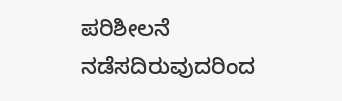ಪರಿಶೀಲನೆ ನಡೆಸದಿರುವುದರಿಂದ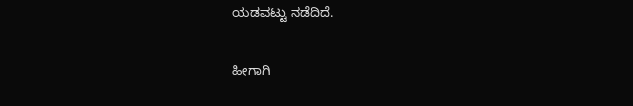ಯಡವಟ್ಟು ನಡೆದಿದೆ.

ಹೀಗಾಗಿ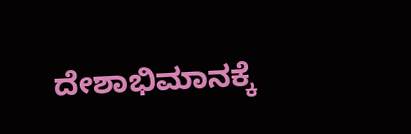ದೇಶಾಭಿಮಾನಕ್ಕೆ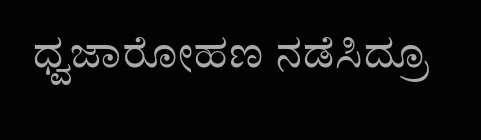ಧ್ವಜಾರೋಹಣ ನಡೆಸಿದ್ರೂ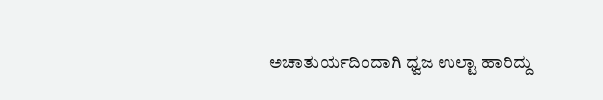ಅಚಾತುರ್ಯದಿಂದಾಗಿ ಧ್ವಜ ಉಲ್ಟಾ ಹಾರಿದ್ದು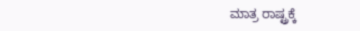ಮಾತ್ರ ರಾಷ್ಟ್ರಕ್ಕೆ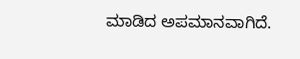ಮಾಡಿದ ಅಪಮಾನವಾಗಿದೆ.